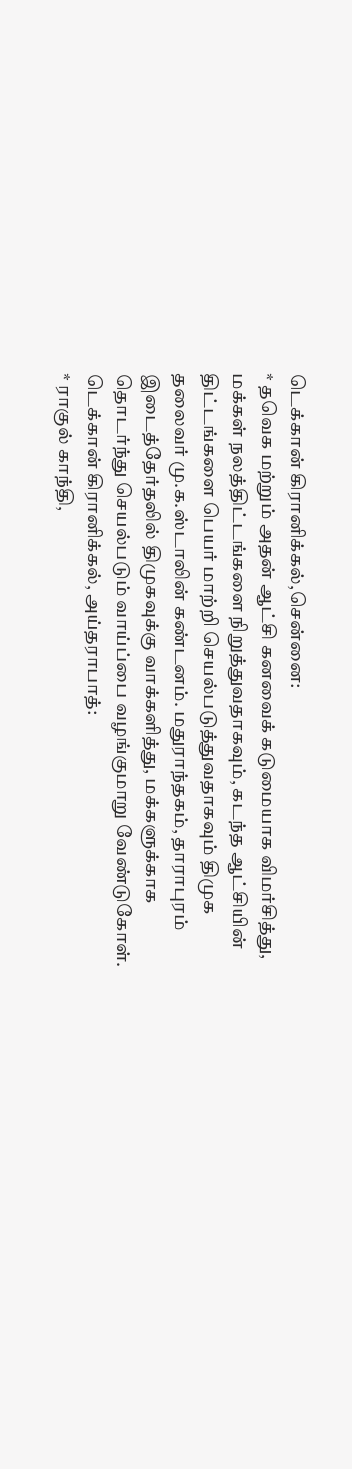டெக்கான் கிரானிக்கல்,சென்னை:
* தவெக மற்றும் அதன் ஆட்சி கனவைக் கடுமையாக விமர்சித்து, மக்கள் நலத்திட்டங்களை நிறுத்துவதாகவும், கடந்த ஆட்சியின் திட்டங்களை பெயர் மாற்றி செயல்படுத்துவதாகவும் திமுக தலைவர் மு.க.ஸ்டாலின் கண்டனம். மதுராந்தகம், தாராபுரம் இடைத்தேர்தலில் திமுகவுக்கு வாக்களித்து, மக்களுக்காக தொடர்ந்து செயல்படும் வாய்ப்பை வழங்குமாறு வேண்டுகோள்.
டெக்கான் கிரானிக்கல், அய்தராபாத்:
* ராகுல் காந்தி,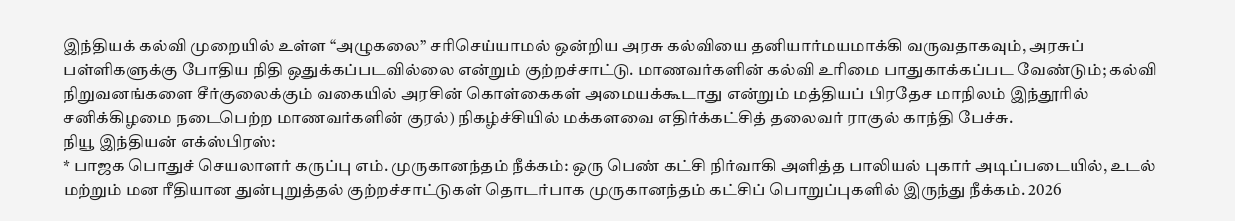இந்தியக் கல்வி முறையில் உள்ள “அழுகலை” சரிசெய்யாமல் ஒன்றிய அரசு கல்வியை தனியார்மயமாக்கி வருவதாகவும், அரசுப் பள்ளிகளுக்கு போதிய நிதி ஒதுக்கப்படவில்லை என்றும் குற்றச்சாட்டு. மாணவர்களின் கல்வி உரிமை பாதுகாக்கப்பட வேண்டும்; கல்வி நிறுவனங்களை சீர்குலைக்கும் வகையில் அரசின் கொள்கைகள் அமையக்கூடாது என்றும் மத்தியப் பிரதேச மாநிலம் இந்தூரில் சனிக்கிழமை நடைபெற்ற மாணவர்களின் குரல்) நிகழ்ச்சியில் மக்களவை எதிர்க்கட்சித் தலைவர் ராகுல் காந்தி பேச்சு.
நியூ இந்தியன் எக்ஸ்பிரஸ்:
* பாஜக பொதுச் செயலாளர் கருப்பு எம். முருகானந்தம் நீக்கம்: ஒரு பெண் கட்சி நிர்வாகி அளித்த பாலியல் புகார் அடிப்படையில், உடல் மற்றும் மன ரீதியான துன்புறுத்தல் குற்றச்சாட்டுகள் தொடர்பாக முருகானந்தம் கட்சிப் பொறுப்புகளில் இருந்து நீக்கம். 2026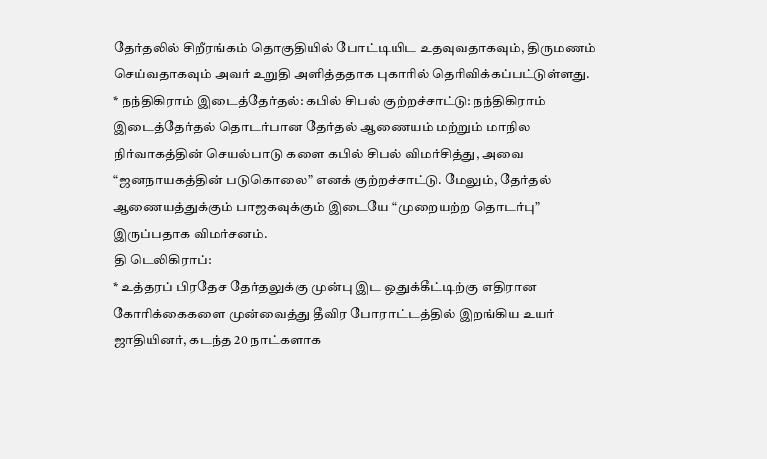தேர்தலில் சிறீரங்கம் தொகுதியில் போட்டியிட உதவுவதாகவும், திருமணம் செய்வதாகவும் அவர் உறுதி அளித்ததாக புகாரில் தெரிவிக்கப்பட்டுள்ளது.
* நந்திகிராம் இடைத்தேர்தல்: கபில் சிபல் குற்றச்சாட்டு: நந்திகிராம் இடைத்தேர்தல் தொடர்பான தேர்தல் ஆணையம் மற்றும் மாநில நிர்வாகத்தின் செயல்பாடு களை கபில் சிபல் விமர்சித்து, அவை “ஜனநாயகத்தின் படுகொலை” எனக் குற்றச்சாட்டு. மேலும், தேர்தல் ஆணையத்துக்கும் பாஜகவுக்கும் இடையே “முறையற்ற தொடர்பு” இருப்பதாக விமர்சனம்.
தி டெலிகிராப்:
* உத்தரப் பிரதேச தேர்தலுக்கு முன்பு இட ஒதுக்கீட்டிற்கு எதிரான கோரிக்கைகளை முன்வைத்து தீவிர போராட்டத்தில் இறங்கிய உயர் ஜாதியினர், கடந்த 20 நாட்களாக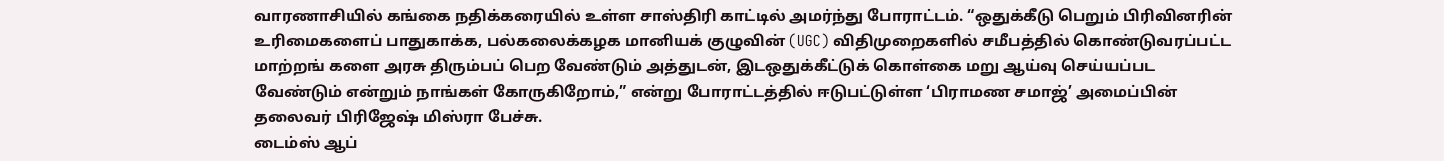வாரணாசியில் கங்கை நதிக்கரையில் உள்ள சாஸ்திரி காட்டில் அமர்ந்து போராட்டம். “ஒதுக்கீடு பெறும் பிரிவினரின் உரிமைகளைப் பாதுகாக்க, பல்கலைக்கழக மானியக் குழுவின் (UGC) விதிமுறைகளில் சமீபத்தில் கொண்டுவரப்பட்ட மாற்றங் களை அரசு திரும்பப் பெற வேண்டும் அத்துடன், இடஒதுக்கீட்டுக் கொள்கை மறு ஆய்வு செய்யப்பட வேண்டும் என்றும் நாங்கள் கோருகிறோம்,” என்று போராட்டத்தில் ஈடுபட்டுள்ள ‘பிராமண சமாஜ்’ அமைப்பின் தலைவர் பிரிஜேஷ் மிஸ்ரா பேச்சு.
டைம்ஸ் ஆப்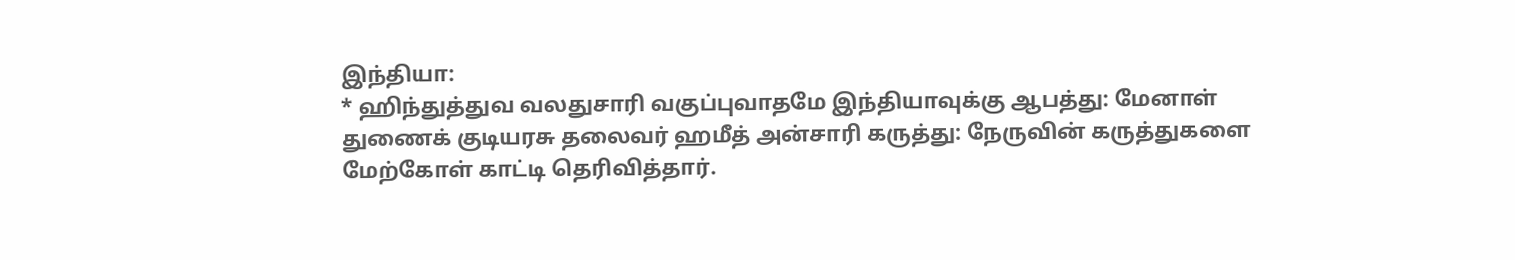இந்தியா:
* ஹிந்துத்துவ வலதுசாரி வகுப்புவாதமே இந்தியாவுக்கு ஆபத்து: மேனாள் துணைக் குடியரசு தலைவர் ஹமீத் அன்சாரி கருத்து: நேருவின் கருத்துகளை மேற்கோள் காட்டி தெரிவித்தார்.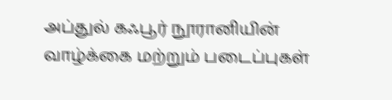அப்துல் கஃபூர் நூரானியின் வாழ்க்கை மற்றும் படைப்புகள்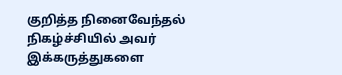குறித்த நினைவேந்தல் நிகழ்ச்சியில் அவர் இக்கருத்துகளை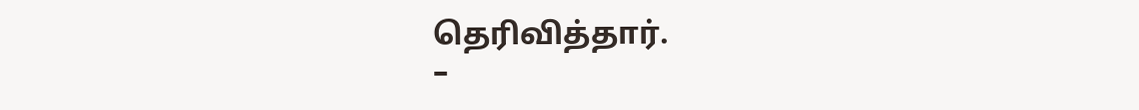தெரிவித்தார்.
–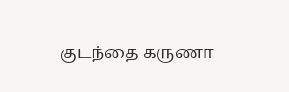குடந்தை கருணா